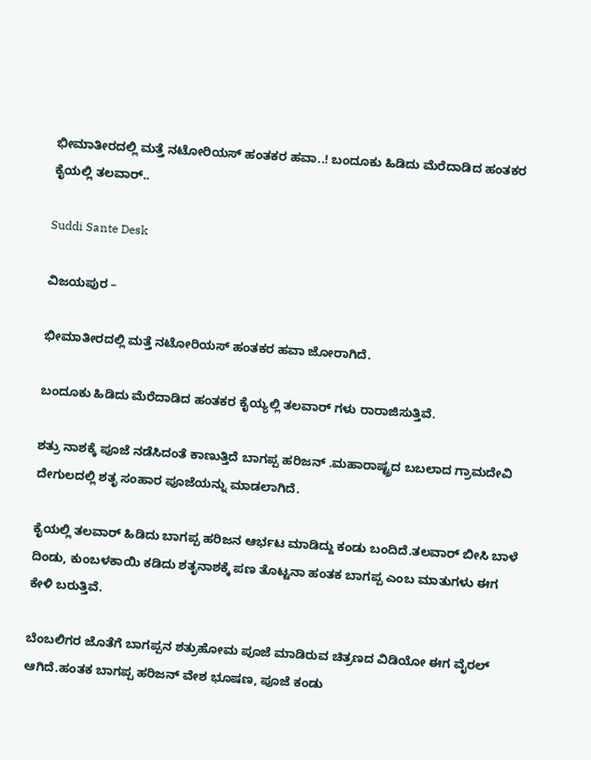ಭೀಮಾತೀರದಲ್ಲಿ ಮತ್ತೆ ನಟೋರಿಯಸ್ ಹಂತಕರ ಹವಾ..! ಬಂದೂಕು ಹಿಡಿದು ಮೆರೆದಾಡಿದ ಹಂತಕರ ಕೈಯಲ್ಲಿ ತಲವಾರ್..

Suddi Sante Desk

ವಿಜಯಪುರ –

ಭೀಮಾತೀರದಲ್ಲಿ ಮತ್ತೆ ನಟೋರಿಯಸ್ ಹಂತಕರ ಹವಾ ಜೋರಾಗಿದೆ.

ಬಂದೂಕು ಹಿಡಿದು ಮೆರೆದಾಡಿದ ಹಂತಕರ ಕೈಯ್ಯಲ್ಲಿ ತಲವಾರ್ ಗಳು ರಾರಾಜಿಸುತ್ತಿವೆ.

ಶತ್ರು ನಾಶಕ್ಕೆ ಪೂಜೆ ನಡೆಸಿದಂತೆ ಕಾಣುತ್ತಿದೆ ಬಾಗಪ್ಪ ಹರಿಜನ್ .ಮಹಾರಾಷ್ಟ್ರದ ಬಬಲಾದ ಗ್ರಾಮದೇವಿ ದೇಗುಲದಲ್ಲಿ ಶತೃ ಸಂಹಾರ ಪೂಜೆಯನ್ನು ಮಾಡಲಾಗಿದೆ.

ಕೈಯಲ್ಲಿ ತಲವಾರ್ ಹಿಡಿದು ಬಾಗಪ್ಪ ಹರಿಜನ ಆರ್ಭಟ ಮಾಡಿದ್ದು ಕಂಡು ಬಂದಿದೆ.ತಲವಾರ್ ಬೀಸಿ ಬಾಳೆ ದಿಂಡು, ಕುಂಬಳಕಾಯಿ ಕಡಿದು ಶತೃನಾಶಕ್ಕೆ ಪಣ ತೊಟ್ಟನಾ ಹಂತಕ ಬಾಗಪ್ಪ ಎಂಬ ಮಾತುಗಳು ಈಗ ಕೇಳಿ ಬರುತ್ತಿವೆ.

ಬೆಂಬಲಿಗರ ಜೊತೆಗೆ ಬಾಗಪ್ಪನ ಶತ್ರುಹೋಮ ಪೂಜೆ ಮಾಡಿರುವ ಚಿತ್ರಣದ ವಿಡಿಯೋ ಈಗ ವೈರಲ್ ಆಗಿದೆ.ಹಂತಕ ಬಾಗಪ್ಪ ಹರಿಜನ್ ವೇಶ ಭೂಷಣ, ಪೂಜೆ ಕಂಡು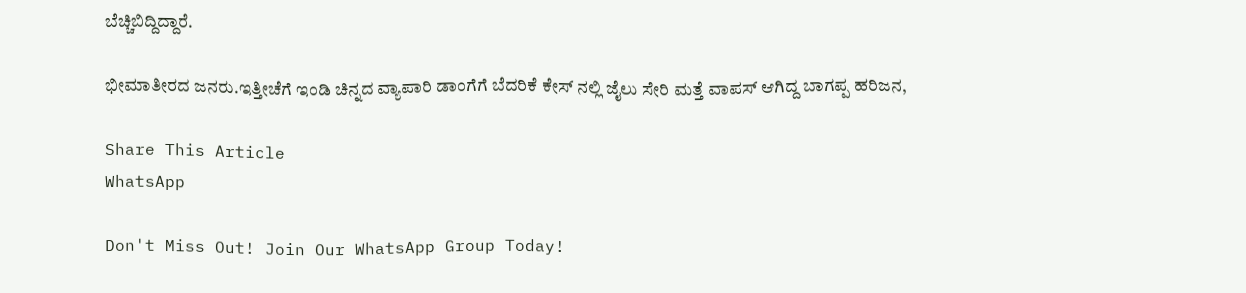ಬೆಚ್ಚಿಬಿದ್ದಿದ್ದಾರೆ.

ಭೀಮಾತೀರದ ಜನರು.ಇತ್ತೀಚೆಗೆ ಇಂಡಿ ಚಿನ್ನದ ವ್ಯಾಪಾರಿ ಡಾಂಗೆಗೆ ಬೆದರಿಕೆ ಕೇಸ್ ನಲ್ಲಿ ಜೈಲು ಸೇರಿ ಮತ್ತೆ ವಾಪಸ್ ಆಗಿದ್ದ ಬಾಗಪ್ಪ ಹರಿಜನ,

Share This Article
WhatsApp

Don't Miss Out! Join Our WhatsApp Group Today!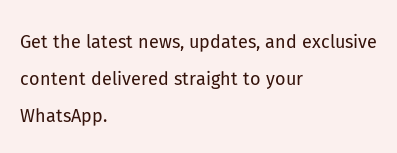Get the latest news, updates, and exclusive content delivered straight to your WhatsApp.